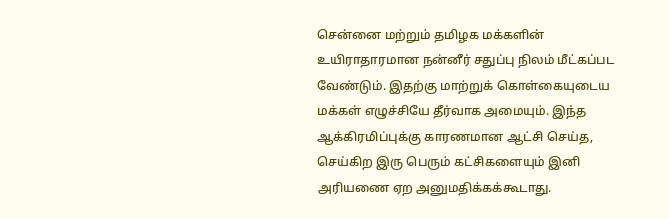சென்னை மற்றும் தமிழக மக்களின் உயிராதாரமான நன்னீர் சதுப்பு நிலம் மீட்கப்பட வேண்டும். இதற்கு மாற்றுக் கொள்கையுடைய மக்கள் எழுச்சியே தீர்வாக அமையும். இந்த ஆக்கிரமிப்புக்கு காரணமான ஆட்சி செய்த, செய்கிற இரு பெரும் கட்சிகளையும் இனி அரியணை ஏற அனுமதிக்கக்கூடாது.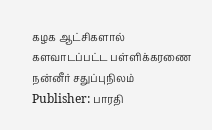கழக ஆட்சிகளால் களவாடப்பட்ட பள்ளிக்கரணை நன்னீர் சதுப்புநிலம்
Publisher: பாரதி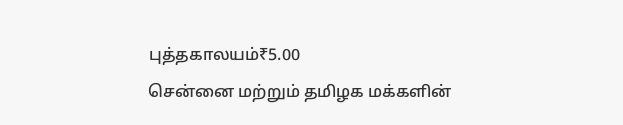புத்தகாலயம்₹5.00
சென்னை மற்றும் தமிழக மக்களின்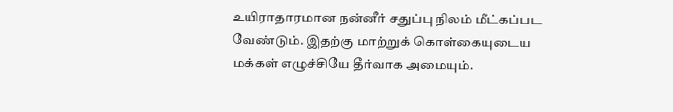உயிராதாரமான நன்னீர் சதுப்பு நிலம் மீட்கப்பட வேண்டும். இதற்கு மாற்றுக் கொள்கையுடைய மக்கள் எழுச்சியே தீர்வாக அமையும்.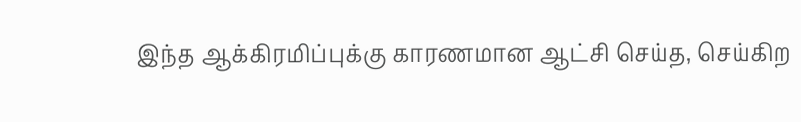இந்த ஆக்கிரமிப்புக்கு காரணமான ஆட்சி செய்த, செய்கிற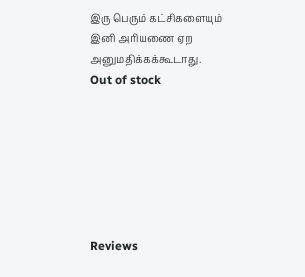இரு பெரும் கட்சிகளையும் இனி அரியணை ஏற அனுமதிக்கக்கூடாது.
Out of stock







Reviews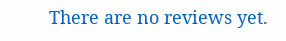There are no reviews yet.